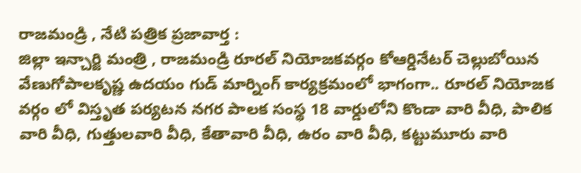రాజమండ్రి , నేటి పత్రిక ప్రజావార్త :
జిల్లా ఇన్చార్జి మంత్రి , రాజమండ్రి రూరల్ నియోజకవర్గం కోఆర్డినేటర్ చెల్లుబోయిన వేణుగోపాలకృష్ణ ఉదయం గుడ్ మార్నింగ్ కార్యక్రమంలో భాగంగా.. రూరల్ నియోజక వర్గం లో విస్తృత పర్యటన నగర పాలక సంస్థ 18 వార్డులోని కొండా వారి వీధి, పాలిక వారి వీధి, గుత్తులవారి వీధి, కేతావారి వీధి, ఉరం వారి వీధి, కట్టుమూరు వారి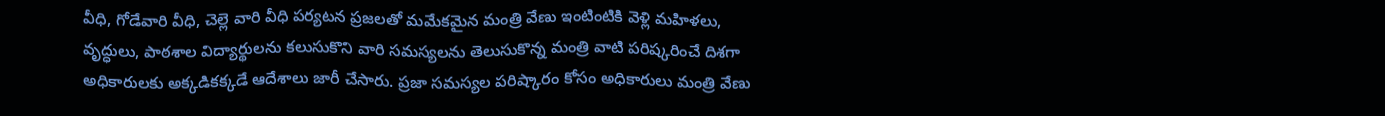వీధి, గోడేవారి వీధి, చెల్లె వారి వీధి పర్యటన ప్రజలతో మమేకమైన మంత్రి వేణు ఇంటింటికి వెళ్లి మహిళలు, వృద్ధులు, పాఠశాల విద్యార్థులను కలుసుకొని వారి సమస్యలను తెలుసుకొన్న మంత్రి వాటి పరిష్కరించే దిశగా అధికారులకు అక్కడికక్కడే ఆదేశాలు జారీ చేసారు. ప్రజా సమస్యల పరిష్కారం కోసం అధికారులు మంత్రి వేణు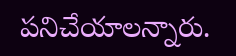పనిచేయాలన్నారు.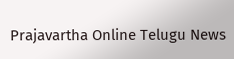Prajavartha Online Telugu News